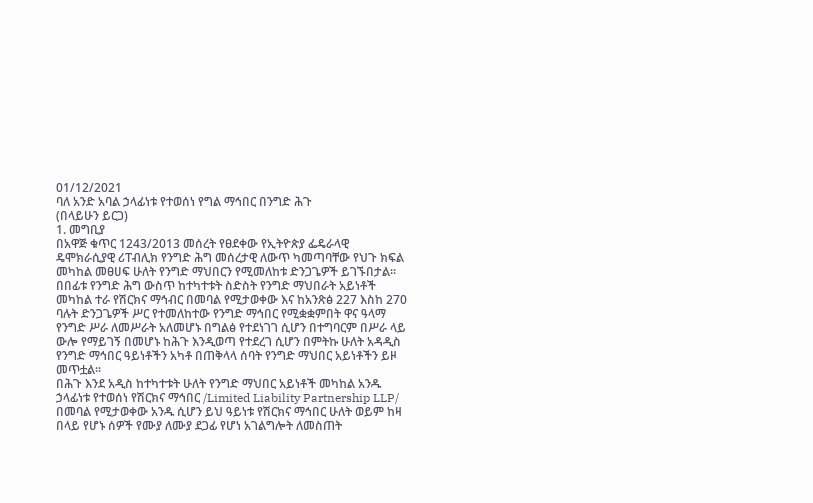01/12/2021
ባለ አንድ አባል ኃላፊነቱ የተወሰነ የግል ማኅበር በንግድ ሕጉ
(በላይሁን ይርጋ)
1. መግቢያ
በአዋጅ ቁጥር 1243/2013 መሰረት የፀደቀው የኢትዮጵያ ፌዴራላዊ ዴሞክራሲያዊ ሪፐብሊክ የንግድ ሕግ መሰረታዊ ለውጥ ካመጣባቸው የህጉ ክፍል መካከል መፀሀፍ ሁለት የንግድ ማህበርን የሚመለከቱ ድንጋጌዎች ይገኙበታል፡፡ በበፊቱ የንግድ ሕግ ውስጥ ከተካተቱት ስድስት የንግድ ማህበራት አይነቶች መካከል ተራ የሽርክና ማኅብር በመባል የሚታወቀው እና ከአንጽፅ 227 እስከ 270 ባሉት ድንጋጌዎች ሥር የተመለከተው የንግድ ማኅበር የሚቋቋምበት ዋና ዓላማ የንግድ ሥራ ለመሥራት አለመሆኑ በግልፅ የተደነገገ ሲሆን በተግባርም በሥራ ላይ ውሎ የማይገኝ በመሆኑ ከሕጉ እንዲወጣ የተደረገ ሲሆን በምትኩ ሁለት አዳዲስ የንግድ ማኅበር ዓይነቶችን አካቶ በጠቅላላ ሰባት የንግድ ማህበር አይነቶችን ይዞ መጥቷል፡፡
በሕጉ እንደ አዲስ ከተካተቱት ሁለት የንግድ ማህበር አይነቶች መካከል አንዱ ኃላፊነቱ የተወሰነ የሽርክና ማኅበር /Limited Liability Partnership LLP/ በመባል የሚታወቀው አንዱ ሲሆን ይህ ዓይነቱ የሽርክና ማኅበር ሁለት ወይም ከዛ በላይ የሆኑ ሰዎች የሙያ ለሙያ ደጋፊ የሆነ አገልግሎት ለመስጠት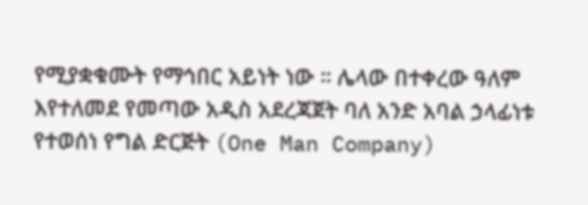የሚያቋቁሙት የማኅበር አይነት ነው ። ሌላው በተቀረው ዓለም እየተለመደ የመጣው አዲስ አደረጃጀት ባለ አንድ አባል ኃላፊነቱ የተወሰነ የግል ድርጅት (One Man Company)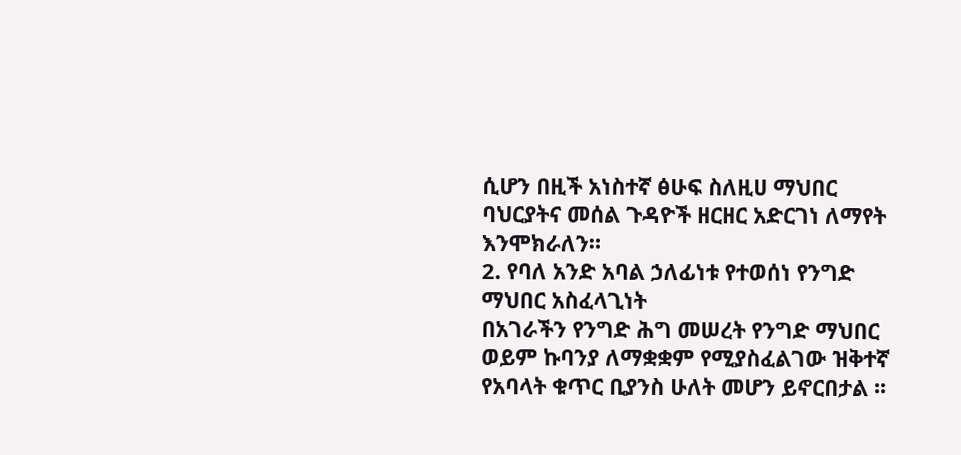ሲሆን በዚች አነስተኛ ፅሁፍ ስለዚሀ ማህበር ባህርያትና መሰል ጉዳዮች ዘርዘር አድርገነ ለማየት እንሞክራለን።
2. የባለ አንድ አባል ኃለፊነቱ የተወሰነ የንግድ ማህበር አስፈላጊነት
በአገራችን የንግድ ሕግ መሠረት የንግድ ማህበር ወይም ኩባንያ ለማቋቋም የሚያስፈልገው ዝቅተኛ የአባላት ቁጥር ቢያንስ ሁለት መሆን ይኖርበታል ፡፡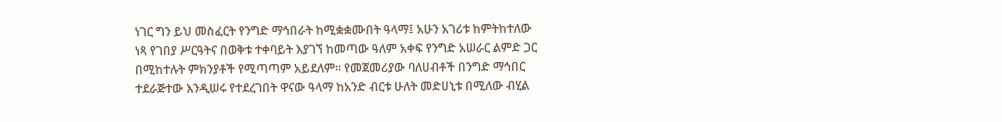ነገር ግን ይህ መስፈርት የንግድ ማኅበራት ከሚቋቋሙበት ዓላማ፤ አሁን አገሪቱ ከምትከተለው ነጻ የገበያ ሥርዓትና በወቅቱ ተቀባይት እያገኘ ከመጣው ዓለም አቀፍ የንግድ አሠራር ልምድ ጋር በሚከተሉት ምክንያቶች የሚጣጣም አይደለም፡፡ የመጀመሪያው ባለሀብቶች በንግድ ማኅበር ተደራጅተው እንዲሠሩ የተደረገበት ዋናው ዓላማ ከአንድ ብርቱ ሁለት መድሀኒቱ በሚለው ብሂል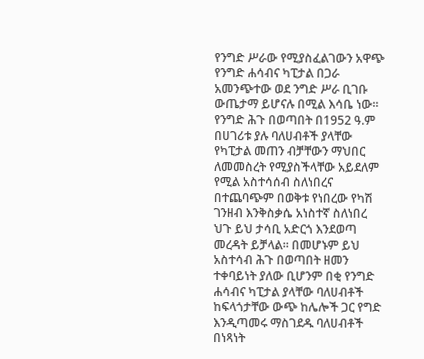የንግድ ሥራው የሚያስፈልገውን አዋጭ የንግድ ሐሳብና ካፒታል በጋራ አመንጭተው ወደ ንግድ ሥራ ቢገቡ ውጤታማ ይሆናሉ በሚል እሳቤ ነው፡፡ የንግድ ሕጉ በወጣበት በ1952 ዓ.ም በሀገሪቱ ያሉ ባለሀብቶች ያላቸው የካፒታል መጠን ብቻቸውን ማህበር ለመመስረት የሚያስችላቸው አይደለም የሚል አስተሳሰብ ስለነበረና በተጨባጭም በወቅቱ የነበረው የካሽ ገንዘብ እንቅስቃሴ አነስተኛ ስለነበረ ህጉ ይህ ታሳቢ አድርጎ እንደወጣ መረዳት ይቻላል፡፡ በመሆኑም ይህ አስተሳብ ሕጉ በወጣበት ዘመን ተቀባይነት ያለው ቢሆንም በቂ የንግድ ሐሳብና ካፒታል ያላቸው ባለሀብቶች ከፍላጎታቸው ውጭ ከሌሎች ጋር የግድ እንዲጣመሩ ማስገደዱ ባለሀብቶች በነጻነት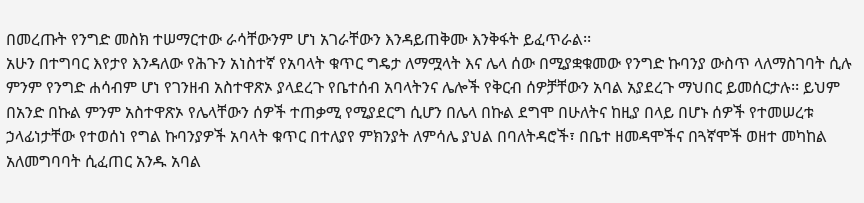በመረጡት የንግድ መስክ ተሠማርተው ራሳቸውንም ሆነ አገራቸውን እንዳይጠቅሙ እንቅፋት ይፈጥራል፡፡
አሁን በተግባር እየታየ እንዳለው የሕጉን አነስተኛ የአባላት ቁጥር ግዴታ ለማሟላት እና ሌላ ሰው በሚያቋቁመው የንግድ ኩባንያ ውስጥ ላለማስገባት ሲሉ ምንም የንግድ ሐሳብም ሆነ የገንዘብ አስተዋጽኦ ያላደረጉ የቤተሰብ አባላትንና ሌሎች የቅርብ ሰዎቻቸውን አባል አያደረጉ ማህበር ይመሰርታሉ፡፡ ይህም በአንድ በኩል ምንም አስተዋጽኦ የሌላቸውን ሰዎች ተጠቃሚ የሚያደርግ ሲሆን በሌላ በኩል ደግሞ በሁለትና ከዚያ በላይ በሆኑ ሰዎች የተመሠረቱ ኃላፊነታቸው የተወሰነ የግል ኩባንያዎች አባላት ቁጥር በተለያየ ምክንያት ለምሳሌ ያህል በባለትዳሮች፣ በቤተ ዘመዳሞችና በጓኛሞች ወዘተ መካከል አለመግባባት ሲፈጠር አንዱ አባል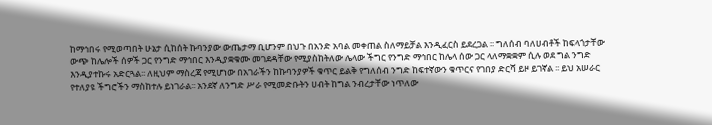ከማኅበሩ የሚወጣበት ሁኔታ ሲከሰት ኩባንያው ውጤታማ ቢሆንም በህጉ በአንድ አባል መቀጠል ስለማይቻል እንዲፈርስ ይደረጋል ፡፡ ግለሰብ ባለሀብቶች ከፍላጎታቸው ውጭ ከሌሎች ሰዎች ጋር የንግድ ማኅበር እንዲያቋቁሙ መገደዳቸው የሚያስከትለው ሌላው ችግር የንግድ ማኅበር ከሌላ ሰው ጋር ላለማቋቋም ሲሉ ወደ ግል ንግድ እንዲያተኩሩ አድርጓል፡፡ ለዚህም ማስረጃ የሚሆነው በአገራችን ከኩባንያዎች ቁጥር ይልቅ የግለሰብ ንግድ ከፍተኛውን ቁጥርና የገበያ ድርሻ ይዞ ይገኛል ፡፡ ይህ አሠራር የተለያዩ ችግሮችን ማስከተሉ ይነገራል፡፡ አንደኛ ለንግድ ሥራ የሚመድቡትን ሀብት ከግል ንብረታቸው ነጥለው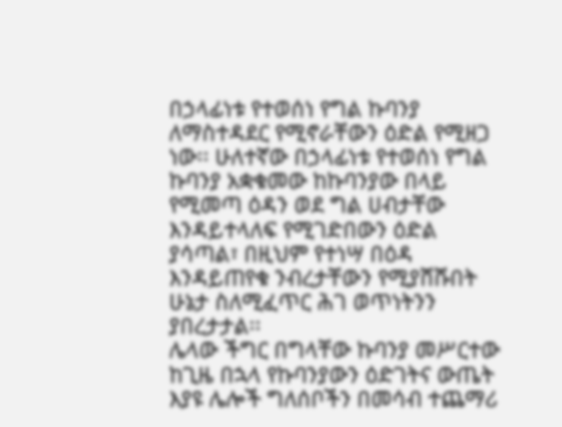በኃላፊነቱ የተወሰነ የግል ኩባንያ ለማስተዳደር የሚኖራቸውን ዕድል የሚዘጋ ነው፡፡ ሁለተኛው በኃላፊነቱ የተወሰነ የግል ኩባንያ አቋቁመው ከኩባንያው በላይ የሚመጣ ዕዳን ወደ ግል ሀብታቸው እንዳይተላለፍ የሚገድበውን ዕድል ያሳጣል፣ በዚህም የተነሣ በዕዳ እንዳይጠየቁ ንብረታቸውን የሚያሸሹበት ሁኔታ ስለሚፈጥር ሕገ ወጥነትንን ያበረታታል፡፡
ሌላው ችግር በግላቸው ኩባንያ መሥርተው ከጊዜ በኋላ የኩባንያውን ዕድገትና ውጤት እያዩ ሌሎች ግለሰቦችን በመሳብ ተጨማሪ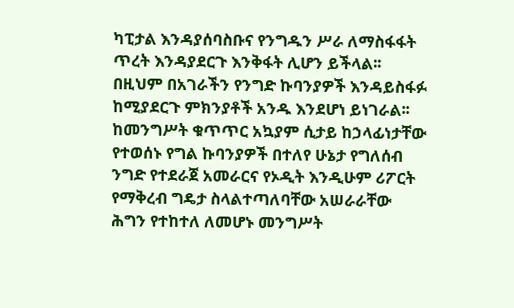ካፒታል እንዳያሰባስቡና የንግዱን ሥራ ለማስፋፋት ጥረት እንዳያደርጉ እንቅፋት ሊሆን ይችላል፡፡ በዚህም በአገራችን የንግድ ኩባንያዎች እንዳይስፋፉ ከሚያደርጉ ምክንያቶች አንዱ እንደሆነ ይነገራል፡፡ ከመንግሥት ቁጥጥር አኳያም ሲታይ ከኃላፊነታቸው የተወሰኑ የግል ኩባንያዎች በተለየ ሁኔታ የግለሰብ ንግድ የተደራጀ አመራርና የኦዲት እንዲሁም ሪፖርት የማቅረብ ግዴታ ስላልተጣለባቸው አሠራራቸው ሕግን የተከተለ ለመሆኑ መንግሥት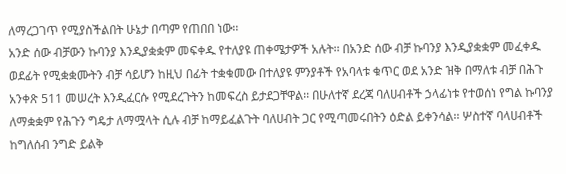ለማረጋገጥ የሚያስችልበት ሁኔታ በጣም የጠበበ ነው፡፡
አንድ ሰው ብቻውን ኩባንያ እንዲያቋቋም መፍቀዱ የተለያዩ ጠቀሜታዎች አሉት፡፡ በአንድ ሰው ብቻ ኩባንያ እንዲያቋቋም መፈቀዱ ወደፊት የሚቋቋሙትን ብቻ ሳይሆን ከዚህ በፊት ተቋቁመው በተለያዩ ምንያቶች የአባላቱ ቁጥር ወደ አንድ ዝቅ በማለቱ ብቻ በሕጉ አንቀጽ 511 መሠረት እንዲፈርሱ የሚደረጉትን ከመፍረስ ይታደጋቸዋል፡፡ በሁለተኛ ደረጃ ባለሀብቶች ኃላፊነቱ የተወሰነ የግል ኩባንያ ለማቋቋም የሕጉን ግዴታ ለማሟላት ሲሉ ብቻ ከማይፈልጉት ባለሀብት ጋር የሚጣመሩበትን ዕድል ይቀንሳል፡፡ ሦስተኛ ባላሀብቶች ከግለሰብ ንግድ ይልቅ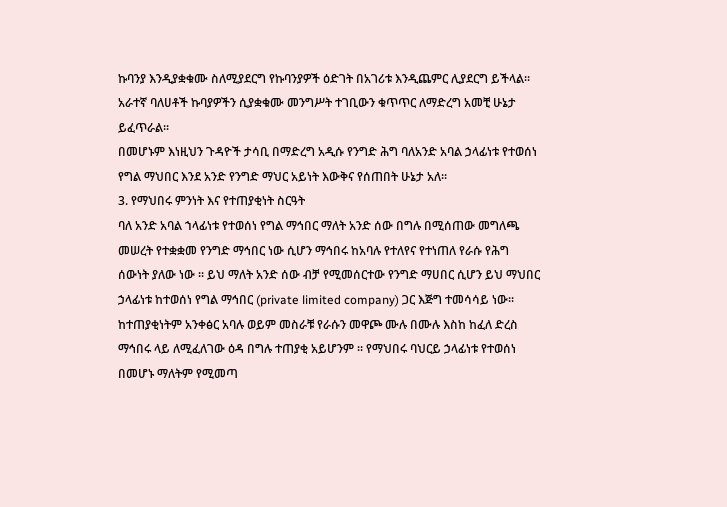ኩባንያ እንዲያቋቁሙ ስለሚያደርግ የኩባንያዎች ዕድገት በአገሪቱ እንዲጨምር ሊያደርግ ይችላል፡፡ አራተኛ ባለሀቶች ኩባያዎችን ሲያቋቁሙ መንግሥት ተገቢውን ቁጥጥር ለማድረግ አመቺ ሁኔታ ይፈጥራል፡፡
በመሆኑም እነዚህን ጉዳዮች ታሳቢ በማድረግ አዲሱ የንግድ ሕግ ባለአንድ አባል ኃላፊነቱ የተወሰነ የግል ማህበር እንደ አንድ የንግድ ማህር አይነት እውቅና የሰጠበት ሁኔታ አለ፡፡
3. የማህበሩ ምንነት እና የተጠያቂነት ስርዓት
ባለ አንድ አባል ኀላፊነቱ የተወሰነ የግል ማኅበር ማለት አንድ ሰው በግሉ በሚሰጠው መግለጫ መሠረት የተቋቋመ የንግድ ማኅበር ነው ሲሆን ማኅበሩ ከአባሉ የተለየና የተነጠለ የራሱ የሕግ ሰውነት ያለው ነው ፡፡ ይህ ማለት አንድ ሰው ብቻ የሚመሰርተው የንግድ ማሀበር ሲሆን ይህ ማህበር ኃላፊነቱ ከተወሰነ የግል ማኅበር (private limited company) ጋር እጅግ ተመሳሳይ ነው። ከተጠያቂነትም አንቀፅር አባሉ ወይም መስራቹ የራሱን መዋጮ ሙሉ በሙሉ እስከ ከፈለ ድረስ ማኅበሩ ላይ ለሚፈለገው ዕዳ በግሉ ተጠያቂ አይሆንም ፡፡ የማህበሩ ባህርይ ኃላፊነቱ የተወሰነ በመሆኑ ማለትም የሚመጣ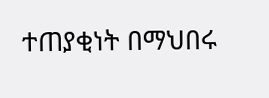ተጠያቂነት በማህበሩ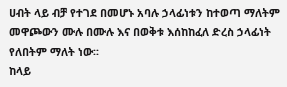ሀብት ላይ ብቻ የተገደ በመሆኑ አባሉ ኃላፊነቱን ከተወጣ ማለትም መዋጮውን ሙሉ በሙሉ እና በወቅቱ እሰከከፈለ ድረስ ኃላፊነት የለበትም ማለት ነው፡፡
ከላይ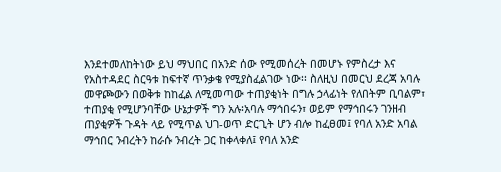እንደተመለከትነው ይህ ማህበር በአንድ ሰው የሚመሰረት በመሆኑ የምስረታ እና የአስተዳደር ስርዓቱ ከፍተኛ ጥንቃቄ የሚያስፈልገው ነው፡፡ ስለዚህ በመርህ ደረጃ አባሉ መዋጮውን በወቅቱ ከከፈል ለሚመጣው ተጠያቂነት በግሉ ኃላፊነት የለበትም ቢባልም፣ ተጠያቂ የሚሆንባቸው ሁኔታዎች ግን አሉ፡አባሉ ማኅበሩን፣ ወይም የማኅበሩን ገንዘብ ጠያቂዎች ጉዳት ላይ የሚጥል ህገ-ወጥ ድርጊት ሆን ብሎ ከፈፀመ፤ የባለ አንድ አባል ማኅበር ንብረትን ከራሱ ንብረት ጋር ከቀላቀለ፤ የባለ አንድ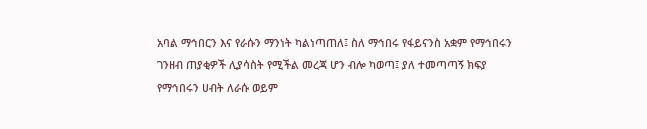አባል ማኅበርን እና የራሱን ማንነት ካልነጣጠለ፤ ስለ ማኅበሩ የፋይናንስ አቋም የማኅበሩን ገንዘብ ጠያቂዎች ሊያሳስት የሚችል መረጃ ሆን ብሎ ካወጣ፤ ያለ ተመጣጣኝ ክፍያ የማኅበሩን ሀብት ለራሱ ወይም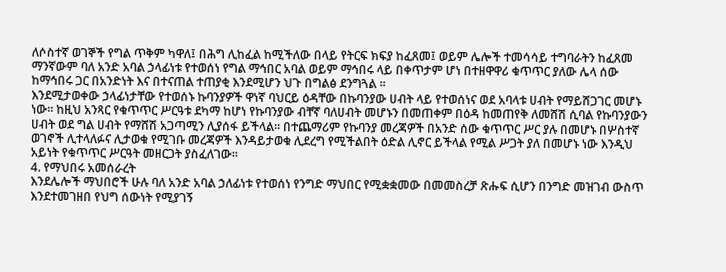ለሶስተኛ ወገኞች የግል ጥቅም ካዋለ፤ በሕግ ሊከፈል ከሚችለው በላይ የትርፍ ክፍያ ከፈጸመ፤ ወይም ሌሎች ተመሳሳይ ተግባራትን ከፈጸመ ማንኛውም ባለ አንድ አባል ኃላፊነቱ የተወሰነ የግል ማኅበር አባል ወይም ማኅበሩ ላይ በቀጥታም ሆነ በተዘዋዋሪ ቁጥጥር ያለው ሌላ ሰው ከማኅበሩ ጋር በአንድነት እና በተናጠል ተጠያቂ እንደሚሆን ህጉ በግልፅ ደንግጓል ፡፡
እንደሚታወቀው ኃላፊነታቸው የተወሰኑ ኩባንያዎች ዋነኛ ባህርይ ዕዳቸው በኩባንያው ሀብት ላይ የተወሰነና ወደ አባላቱ ሀብት የማይሸጋገር መሆኑ ነው፡፡ ከዚህ አንጻር የቁጥጥር ሥርዓቱ ደካማ ከሆነ የኩባንያው ብቸኛ ባለሀብት መሆኑን በመጠቀም በዕዳ ከመጠየቅ ለመሸሽ ሲባል የኩባንያውን ሀብት ወደ ግል ሀብት የማሸሽ አጋጣሚን ሊያሰፋ ይችላል፡፡ በተጨማሪም የኩባንያ መረጃዎች በአንድ ሰው ቁጥጥር ሥር ያሉ በመሆኑ በሦስተኛ ወገኖች ሊተላለፉና ሊታወቁ የሚገቡ መረጃዎች እንዳይታወቁ ሊደረግ የሚችልበት ዕድል ሊኖር ይችላል የሚል ሥጋት ያለ በመሆኑ ነው እንዲህ አይነት የቁጥጥር ሥርዓት መዘርጋት ያስፈለገው፡፡
4. የማህበሩ አመሰራረት
እንደሌሎች ማህበሮች ሁሉ ባለ አንድ አባል ኃለፊነቱ የተወሰነ የንግድ ማህበር የሚቋቋመው በመመስረቻ ጽሑፍ ሲሆን በንግድ መዝገብ ውስጥ እንደተመገዘበ የህግ ሰውነት የሚያገኝ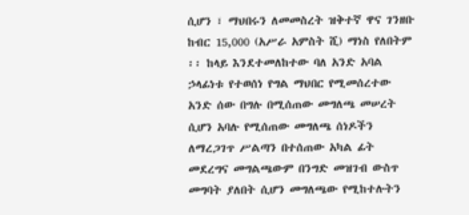ሲሆን ፣ ማህበሩን ለመመስረት ዝቅተኛ ዋና ገንዘቡ ከብር 15,000 (አሥራ አምስት ሺ) ማነስ የለበትም ፡፡ ከላይ እንደተመለከተው ባለ አንድ አባል ኃላፊነቱ የተወሰነ የግል ማህበር የሚመሰረተው አንድ ሰው በግሉ በሚሰጠው መግለጫ መሠረት ሲሆን አባሉ የሚሰጠው መግለጫ ሰነዶችን ለማረጋገጥ ሥልጣን በተሰጠው አካል ፊት መደረግና መግልጫውም በንግድ መዝገብ ውስጥ መግባት ያለበት ሲሆን መግለጫው የሚከተሉትን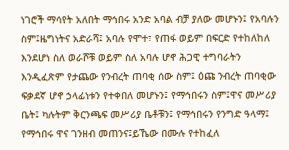ነገሮች ማሳየት አለበት ማኅበሩ አንድ አባል ብቻ ያለው መሆኑን፤ የአባሉን ስም፤ዜግነትና አድራሻ፤ አባሉ የሞተ፣ የጠፋ ወይም በፍርድ የተከለከለ እንደሆነ ስለ ወራሾቹ ወይም ስለ አባሉ ሆኖ ሕጋዊ ተግባራትን እንዲፈጽም የታጨው የንብረት ጠባቂ ሰው ስም፤ ዕጩ ንብረት ጠባቂው ፍቃደኛ ሆኖ ኃላፊነቱን የተቀበለ መሆኑን፤ የማኅበሩን ስም፤ዋና መሥሪያ ቤት፤ ካሉትም ቅርንጫፍ መሥሪያ ቤቶቹን፤ የማኅበሩን የንግድ ዓላማ፤ የማኅበሩ ዋና ገንዘብ መጠንና፤ይኼው በሙሉ የተከፈለ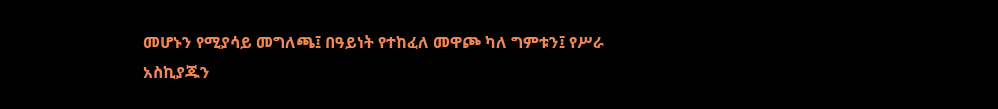መሆኑን የሚያሳይ መግለጫ፤ በዓይነት የተከፈለ መዋጮ ካለ ግምቱን፤ የሥራ አስኪያጁን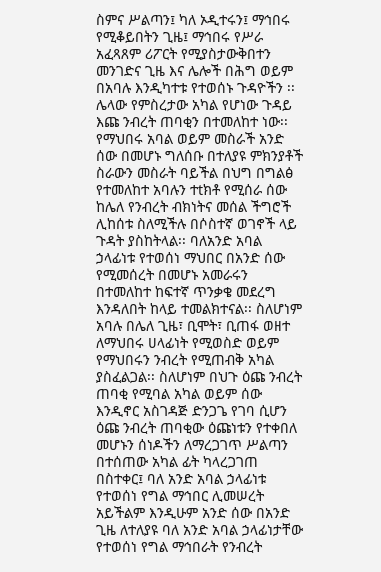ስምና ሥልጣን፤ ካለ ኦዲተሩን፤ ማኅበሩ የሚቆይበትን ጊዜ፤ ማኅበሩ የሥራ አፈጻጸም ሪፖርት የሚያስታውቅበተን መንገድና ጊዜ እና ሌሎች በሕግ ወይም በአባሉ እንዲካተቱ የተወሰኑ ጉዳዮችን ፡፡
ሌላው የምስረታው አካል የሆነው ጉዳይ እጩ ንብረት ጠባቂን በተመለከተ ነው፡፡ የማህበሩ አባል ወይም መስራች አንድ ሰው በመሆኑ ግለሰቡ በተለያዩ ምክንያቶች ስራውን መስራት ባይችል በህግ በግልፅ የተመለከተ አባሉን ተtክቶ የሚሰራ ሰው ከሌለ የንብረት ብክነትና መሰል ችግሮች ሊከሰቱ ስለሚችሉ በሶስተኛ ወገኖች ላይ ጉዳት ያስከትላል፡፡ ባለአንድ አባል ኃላፊነቱ የተወሰነ ማህበር በአንድ ሰው የሚመሰረት በመሆኑ አመራሩን በተመለከተ ከፍተኛ ጥንቃቄ መደረግ እንዳለበት ከላይ ተመልክተናል፡፡ ስለሆነም አባሉ በሌለ ጊዜ፣ ቢሞት፣ ቢጠፋ ወዘተ ለማህበሩ ሀላፊነት የሚወስድ ወይም የማህበሩን ንብረት የሚጠብቅ አካል ያስፈልጋል፡፡ ስለሆነም በህጉ ዕጩ ንብረት ጠባቂ የሚባል አካል ወይም ሰው እንዲኖር አስገዳጅ ድንጋጌ የገባ ሲሆን ዕጩ ንብረት ጠባቂው ዕጩነቱን የተቀበለ መሆኑን ሰነዶችን ለማረጋገጥ ሥልጣን በተሰጠው አካል ፊት ካላረጋገጠ በስተቀር፤ ባለ አንድ አባል ኃላፊነቱ የተወሰነ የግል ማኅበር ሊመሠረት አይችልም እንዲሁም አንድ ሰው በአንድ ጊዜ ለተለያዩ ባለ አንድ አባል ኃላፊነታቸው የተወሰነ የግል ማኅበራት የንብረት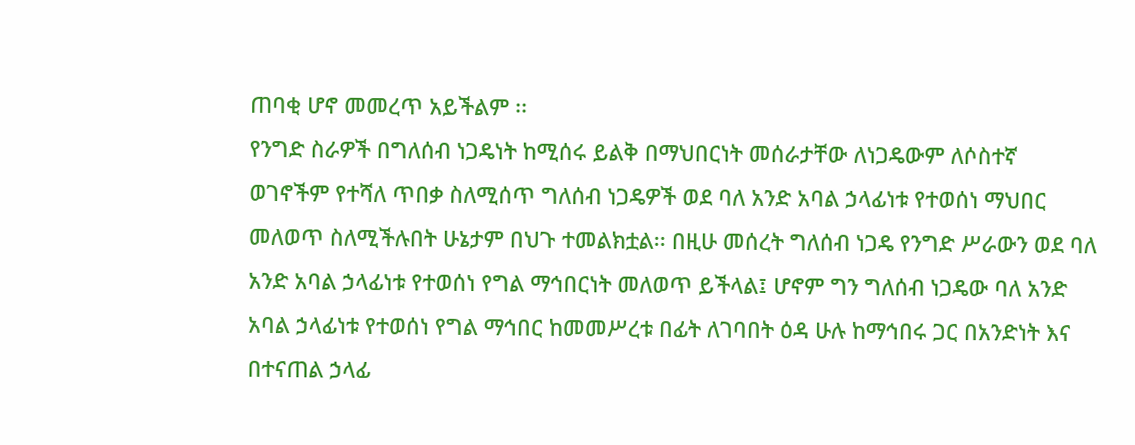ጠባቂ ሆኖ መመረጥ አይችልም ፡፡
የንግድ ስራዎች በግለሰብ ነጋዴነት ከሚሰሩ ይልቅ በማህበርነት መሰራታቸው ለነጋዴውም ለሶስተኛ ወገኖችም የተሻለ ጥበቃ ስለሚሰጥ ግለሰብ ነጋዴዎች ወደ ባለ አንድ አባል ኃላፊነቱ የተወሰነ ማህበር መለወጥ ስለሚችሉበት ሁኔታም በህጉ ተመልክቷል፡፡ በዚሁ መሰረት ግለሰብ ነጋዴ የንግድ ሥራውን ወደ ባለ አንድ አባል ኃላፊነቱ የተወሰነ የግል ማኅበርነት መለወጥ ይችላል፤ ሆኖም ግን ግለሰብ ነጋዴው ባለ አንድ አባል ኃላፊነቱ የተወሰነ የግል ማኅበር ከመመሥረቱ በፊት ለገባበት ዕዳ ሁሉ ከማኅበሩ ጋር በአንድነት እና በተናጠል ኃላፊ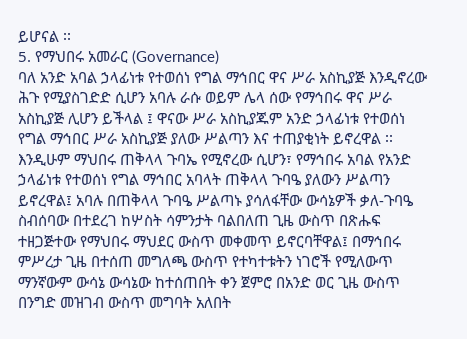ይሆናል ፡፡
5. የማህበሩ አመራር (Governance)
ባለ አንድ አባል ኃላፊነቱ የተወሰነ የግል ማኅበር ዋና ሥራ አስኪያጅ እንዲኖረው ሕጉ የሚያስገድድ ሲሆን አባሉ ራሱ ወይም ሌላ ሰው የማኅበሩ ዋና ሥራ አስኪያጅ ሊሆን ይችላል ፤ ዋናው ሥራ አስኪያጁም አንድ ኃላፊነቱ የተወሰነ የግል ማኅበር ሥራ አስኪያጅ ያለው ሥልጣን እና ተጠያቂነት ይኖረዋል ፡፡ እንዲሁም ማህበሩ ጠቅላላ ጉባኤ የሚኖረው ሲሆን፣ የማኅበሩ አባል የአንድ ኃላፊነቱ የተወሰነ የግል ማኅበር አባላት ጠቅላላ ጉባዔ ያለውን ሥልጣን ይኖረዋል፤ አባሉ በጠቅላላ ጉባዔ ሥልጣኑ ያሳለፋቸው ውሳኔዎች ቃለ-ጉባዔ ስብሰባው በተደረገ ከሦስት ሳምንታት ባልበለጠ ጊዜ ውስጥ በጽሑፍ ተዘጋጅተው የማህበሩ ማህደር ውስጥ መቀመጥ ይኖርባቸዋል፤ በማኅበሩ ምሥረታ ጊዜ በተሰጠ መግለጫ ውስጥ የተካተቱትን ነገሮች የሚለውጥ ማንኛውም ውሳኔ ውሳኔው ከተሰጠበት ቀን ጀምሮ በአንድ ወር ጊዜ ውስጥ በንግድ መዝገብ ውስጥ መግባት አለበት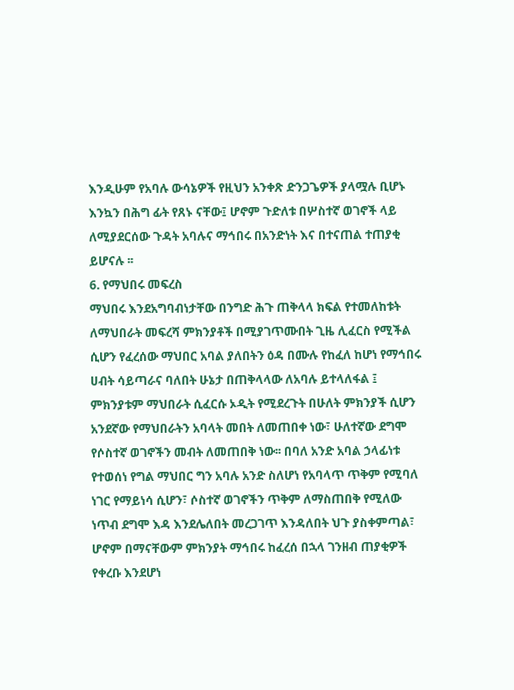እንዲሁም የአባሉ ውሳኔዎች የዚህን አንቀጽ ድንጋጌዎች ያላሟሉ ቢሆኑ እንኳን በሕግ ፊት የጸኑ ናቸው፤ ሆኖም ጉድለቱ በሦስተኛ ወገኖች ላይ ለሚያደርሰው ጉዳት አባሉና ማኅበሩ በአንድነት እና በተናጠል ተጠያቂ ይሆናሉ ፡፡
6. የማህበሩ መፍረስ
ማህበሩ እንደአግባብነታቸው በንግድ ሕጉ ጠቅላላ ክፍል የተመለከቱት ለማህበራት መፍረሻ ምክንያቶች በሚያገጥሙበት ጊዜ ሊፈርስ የሚችል ሲሆን የፈረሰው ማህበር አባል ያለበትን ዕዳ በሙሉ የከፈለ ከሆነ የማኅበሩ ሀብት ሳይጣራና ባለበት ሁኔታ በጠቅላላው ለአባሉ ይተላለፋል ፤ ምክንያቱም ማህበራት ሲፈርሱ ኦዲት የሚደረጉት በሁለት ምክንያች ሲሆን አንደኛው የማህበራትን አባላት መበት ለመጠበቀ ነው፣ ሁለተኛው ደግሞ የሶስተኛ ወገኖችን መብት ለመጠበቅ ነው፡፡ በባለ አንድ አባል ኃላፊነቱ የተወሰነ የግል ማህበር ግን አባሉ አንድ ስለሆነ የአባላጥ ጥቅም የሚባለ ነገር የማይነሳ ሲሆን፣ ሶስተኛ ወገኖችን ጥቅም ለማስጠበቅ የሚለው ነጥብ ደግሞ እዳ እንደሌለበት መረጋገጥ እንዳለበት ህጉ ያስቀምጣል፣ ሆኖም በማናቸውም ምክንያት ማኅበሩ ከፈረሰ በኋላ ገንዘብ ጠያቂዎች የቀረቡ እንደሆነ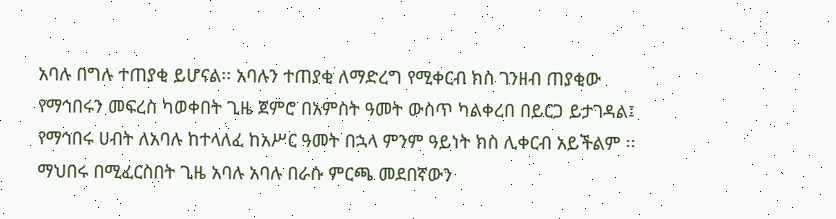አባሉ በግሉ ተጠያቂ ይሆናል፡፡ አባሉን ተጠያቂ ለማድረግ የሚቀርብ ክስ ገንዘብ ጠያቂው የማኅበሩን መፍረስ ካወቀበት ጊዜ ጀምሮ በአምስት ዓመት ውስጥ ካልቀረበ በይርጋ ይታገዳል፤ የማኅበሩ ሀብት ለአባሉ ከተላለፈ ከአሥር ዓመት በኋላ ምንም ዓይነት ክስ ሊቀርብ አይችልም ፡፡ ማህበሩ በሚፈርስበት ጊዜ አባሉ አባሉ በራሱ ምርጫ መደበኛውን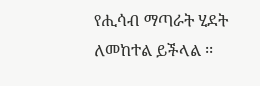የሒሳብ ማጣራት ሂደት ለመከተል ይችላል ፡፡